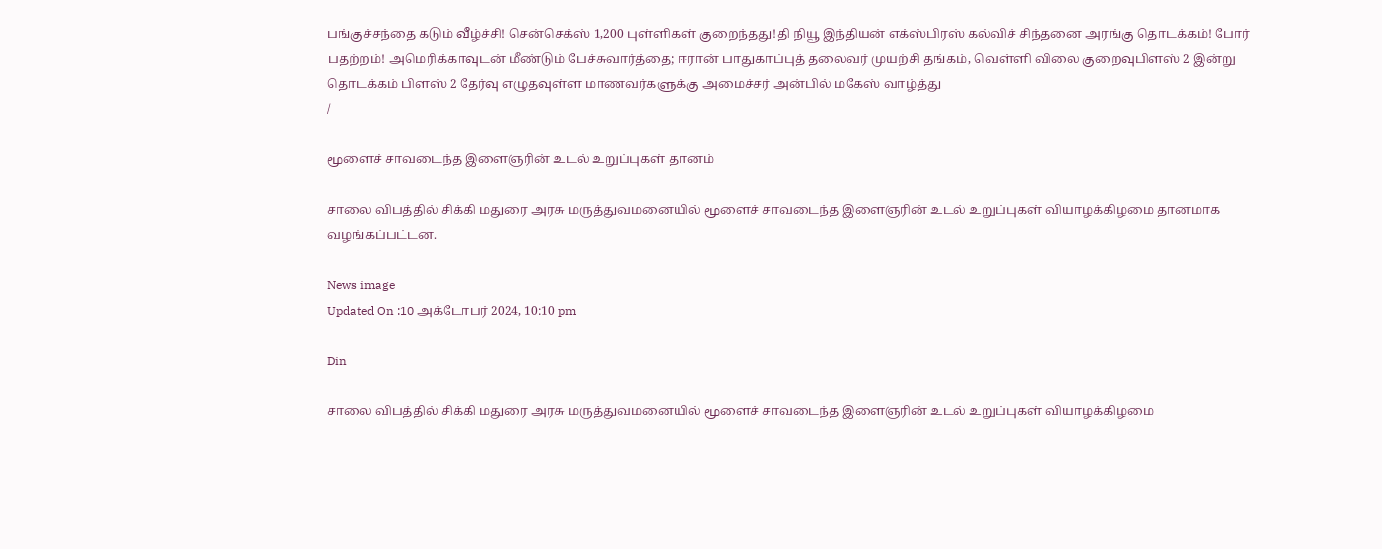பங்குச்சந்தை கடும் வீழ்ச்சி! சென்செக்ஸ் 1,200 புள்ளிகள் குறைந்தது!தி நியூ இந்தியன் எக்ஸ்பிரஸ் கல்விச் சிந்தனை அரங்கு தொடக்கம்! போர் பதற்றம்! அமெரிக்காவுடன் மீண்டும் பேச்சுவார்த்தை; ஈரான் பாதுகாப்புத் தலைவர் முயற்சி தங்கம், வெள்ளி விலை குறைவுபிளஸ் 2 இன்று தொடக்கம் பிளஸ் 2 தேர்வு எழுதவுள்ள மாணவர்களுக்கு அமைச்சர் அன்பில் மகேஸ் வாழ்த்து
/

மூளைச் சாவடைந்த இளைஞரின் உடல் உறுப்புகள் தானம்

சாலை விபத்தில் சிக்கி மதுரை அரசு மருத்துவமனையில் மூளைச் சாவடைந்த இளைஞரின் உடல் உறுப்புகள் வியாழக்கிழமை தானமாக வழங்கப்பட்டன.

News image
Updated On :10 அக்டோபர் 2024, 10:10 pm

Din

சாலை விபத்தில் சிக்கி மதுரை அரசு மருத்துவமனையில் மூளைச் சாவடைந்த இளைஞரின் உடல் உறுப்புகள் வியாழக்கிழமை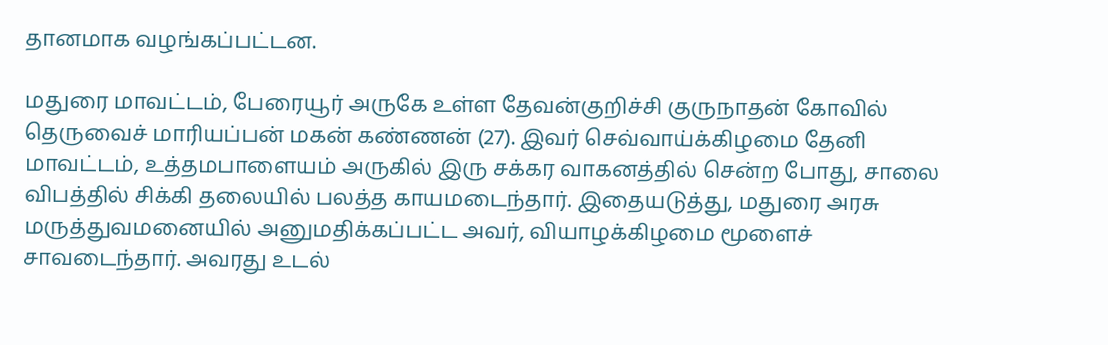தானமாக வழங்கப்பட்டன.

மதுரை மாவட்டம், பேரையூர் அருகே உள்ள தேவன்குறிச்சி குருநாதன் கோவில் தெருவைச் மாரியப்பன் மகன் கண்ணன் (27). இவர் செவ்வாய்க்கிழமை தேனி மாவட்டம், உத்தமபாளையம் அருகில் இரு சக்கர வாகனத்தில் சென்ற போது, சாலை விபத்தில் சிக்கி தலையில் பலத்த காயமடைந்தார். இதையடுத்து, மதுரை அரசு மருத்துவமனையில் அனுமதிக்கப்பட்ட அவர், வியாழக்கிழமை மூளைச் சாவடைந்தார். அவரது உடல்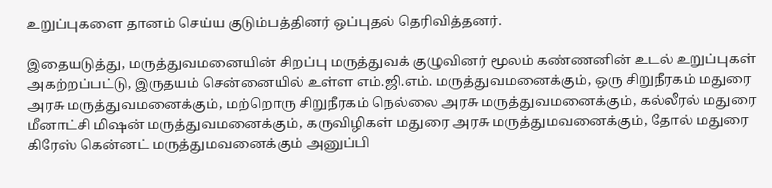உறுப்புகளை தானம் செய்ய குடும்பத்தினர் ஒப்புதல் தெரிவித்தனர்.

இதையடுத்து, மருத்துவமனையின் சிறப்பு மருத்துவக் குழுவினர் மூலம் கண்ணனின் உடல் உறுப்புகள் அகற்றப்பட்டு, இருதயம் சென்னையில் உள்ள எம்.ஜி.எம். மருத்துவமனைக்கும், ஒரு சிறுநீரகம் மதுரை அரசு மருத்துவமனைக்கும், மற்றொரு சிறுநீரகம் நெல்லை அரசு மருத்துவமனைக்கும், கல்லீரல் மதுரை மீனாட்சி மிஷன் மருத்துவமனைக்கும், கருவிழிகள் மதுரை அரசு மருத்துமவனைக்கும், தோல் மதுரை கிரேஸ் கென்னட் மருத்துமவனைக்கும் அனுப்பி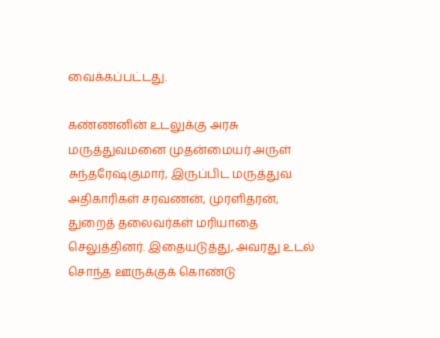வைக்கப்பட்டது.

கண்ணனின் உடலுக்கு அரசு மருத்துவமனை முதன்மையர் அருள் சுந்தரேஷ்குமார், இருப்பிட மருத்துவ அதிகாரிகள் சரவணன், முரளிதரன், துறைத் தலைவர்கள் மரியாதை செலுத்தினர். இதையடுத்து, அவரது உடல் சொந்த ஊருக்குக் கொண்டு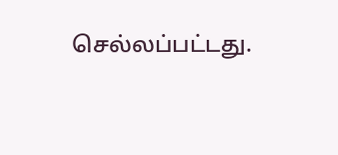செல்லப்பட்டது.